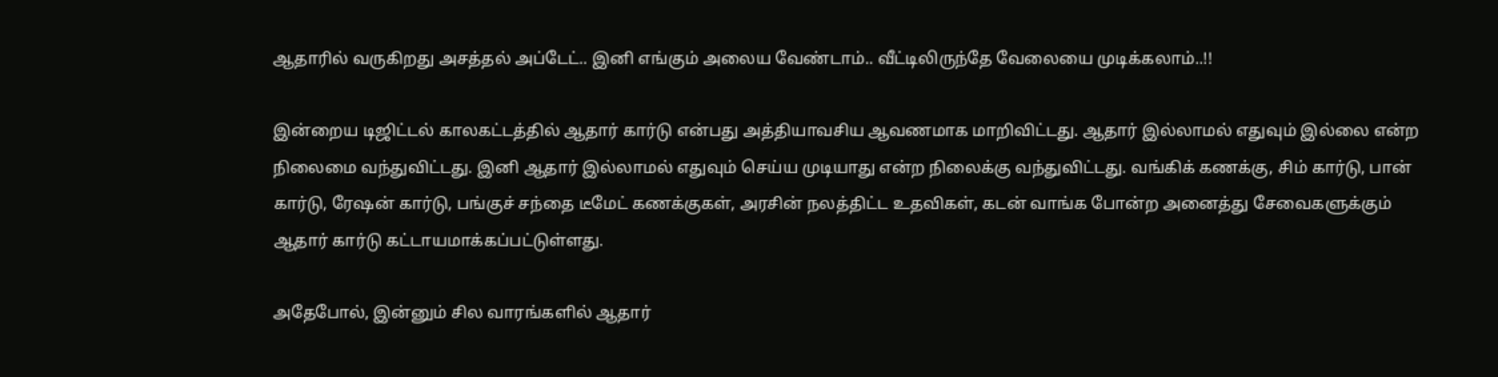ஆதாரில் வருகிறது அசத்தல் அப்டேட்.. இனி எங்கும் அலைய வேண்டாம்.. வீட்டிலிருந்தே வேலையை முடிக்கலாம்..!!

இன்றைய டிஜிட்டல் காலகட்டத்தில் ஆதார் கார்டு என்பது அத்தியாவசிய ஆவணமாக மாறிவிட்டது. ஆதார் இல்லாமல் எதுவும் இல்லை என்ற நிலைமை வந்துவிட்டது. இனி ஆதார் இல்லாமல் எதுவும் செய்ய முடியாது என்ற நிலைக்கு வந்துவிட்டது. வங்கிக் கணக்கு, சிம் கார்டு, பான் கார்டு, ரேஷன் கார்டு, பங்குச் சந்தை டீமேட் கணக்குகள், அரசின் நலத்திட்ட உதவிகள், கடன் வாங்க போன்ற அனைத்து சேவைகளுக்கும் ஆதார் கார்டு கட்டாயமாக்கப்பட்டுள்ளது.

அதேபோல், இன்னும் சில வாரங்களில் ஆதார்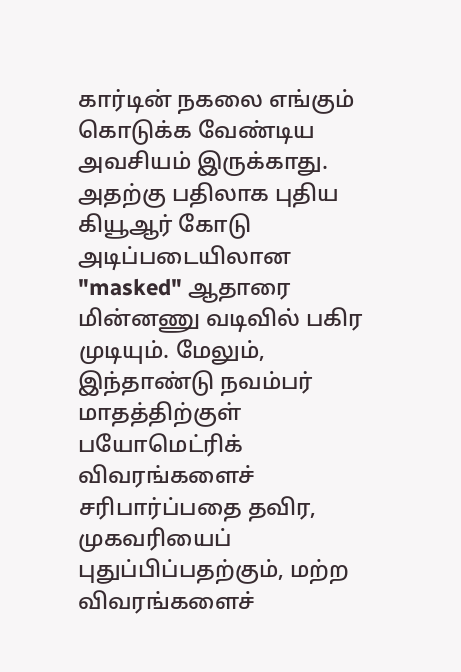கார்டின் நகலை எங்கும் கொடுக்க வேண்டிய அவசியம் இருக்காது. அதற்கு பதிலாக புதிய கியூஆர் கோடு அடிப்படையிலான "masked" ஆதாரை மின்னணு வடிவில் பகிர முடியும். மேலும், இந்தாண்டு நவம்பர் மாதத்திற்குள் பயோமெட்ரிக் விவரங்களைச் சரிபார்ப்பதை தவிர, முகவரியைப் புதுப்பிப்பதற்கும், மற்ற விவரங்களைச்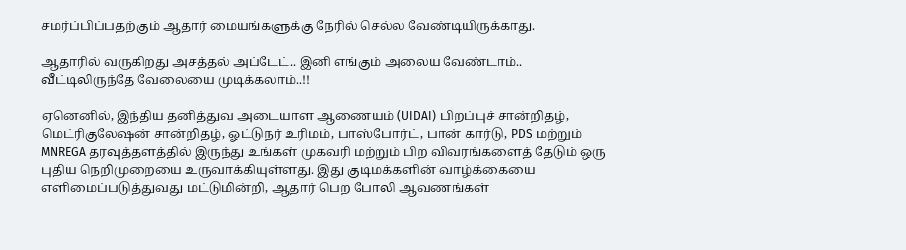சமர்ப்பிப்பதற்கும் ஆதார் மையங்களுக்கு நேரில் செல்ல வேண்டியிருக்காது.

ஆதாரில் வருகிறது அசத்தல் அப்டேட்.. இனி எங்கும் அலைய வேண்டாம்.. வீட்டிலிருந்தே வேலையை முடிக்கலாம்..!!

ஏனெனில், இந்திய தனித்துவ அடையாள ஆணையம் (UIDAI) பிறப்புச் சான்றிதழ், மெட்ரிகுலேஷன் சான்றிதழ், ஓட்டுநர் உரிமம், பாஸ்போர்ட், பான் கார்டு, PDS மற்றும் MNREGA தரவுத்தளத்தில் இருந்து உங்கள் முகவரி மற்றும் பிற விவரங்களைத் தேடும் ஒரு புதிய நெறிமுறையை உருவாக்கியுள்ளது. இது குடிமக்களின் வாழ்க்கையை எளிமைப்படுத்துவது மட்டுமின்றி, ஆதார் பெற போலி ஆவணங்கள்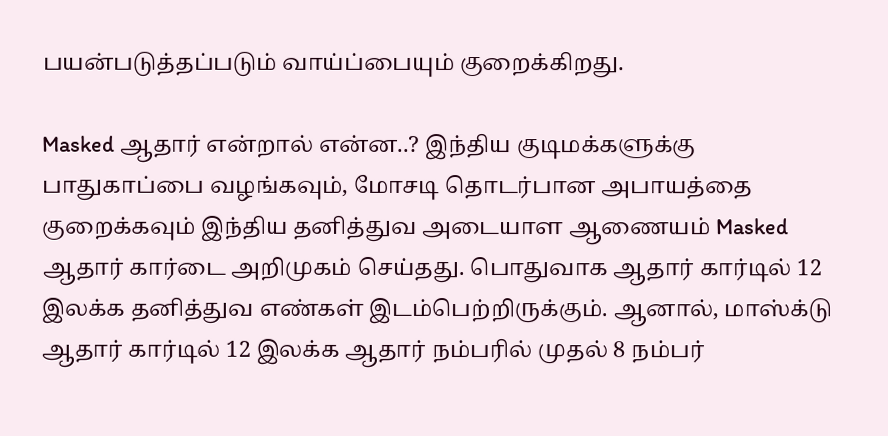பயன்படுத்தப்படும் வாய்ப்பையும் குறைக்கிறது.

Masked ஆதார் என்றால் என்ன..? இந்திய குடிமக்களுக்கு பாதுகாப்பை வழங்கவும், மோசடி தொடர்பான அபாயத்தை குறைக்கவும் இந்திய தனித்துவ அடையாள ஆணையம் Masked ஆதார் கார்டை அறிமுகம் செய்தது. பொதுவாக ஆதார் கார்டில் 12 இலக்க தனித்துவ எண்கள் இடம்பெற்றிருக்கும். ஆனால், மாஸ்க்டு ஆதார் கார்டில் 12 இலக்க ஆதார் நம்பரில் முதல் 8 நம்பர்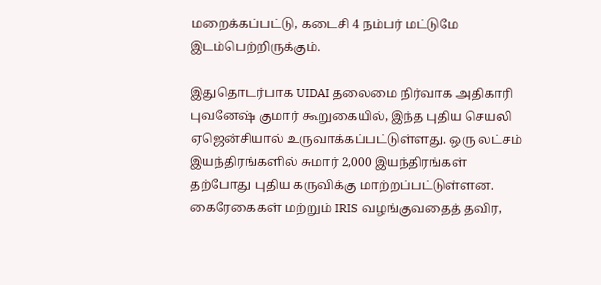மறைக்கப்பட்டு, கடைசி 4 நம்பர் மட்டுமே இடம்பெற்றிருக்கும்.

இதுதொடர்பாக UIDAI தலைமை நிர்வாக அதிகாரி புவனேஷ் குமார் கூறுகையில், இந்த புதிய செயலி ஏஜென்சியால் உருவாக்கப்பட்டுள்ளது. ஒரு லட்சம் இயந்திரங்களில் சுமார் 2,000 இயந்திரங்கள் தற்போது புதிய கருவிக்கு மாற்றப்பட்டுள்ளன. கைரேகைகள் மற்றும் IRIS வழங்குவதைத் தவிர,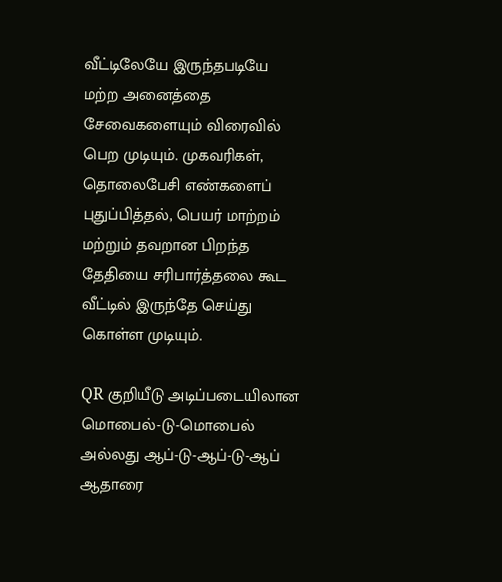வீட்டிலேயே இருந்தபடியே மற்ற அனைத்தை சேவைகளையும் விரைவில் பெற முடியும். முகவரிகள், தொலைபேசி எண்களைப் புதுப்பித்தல், பெயர் மாற்றம் மற்றும் தவறான பிறந்த தேதியை சரிபார்த்தலை கூட வீட்டில் இருந்தே செய்து கொள்ள முடியும்.

QR குறியீடு அடிப்படையிலான மொபைல்-டு-மொபைல் அல்லது ஆப்-டு-ஆப்-டு-ஆப் ஆதாரை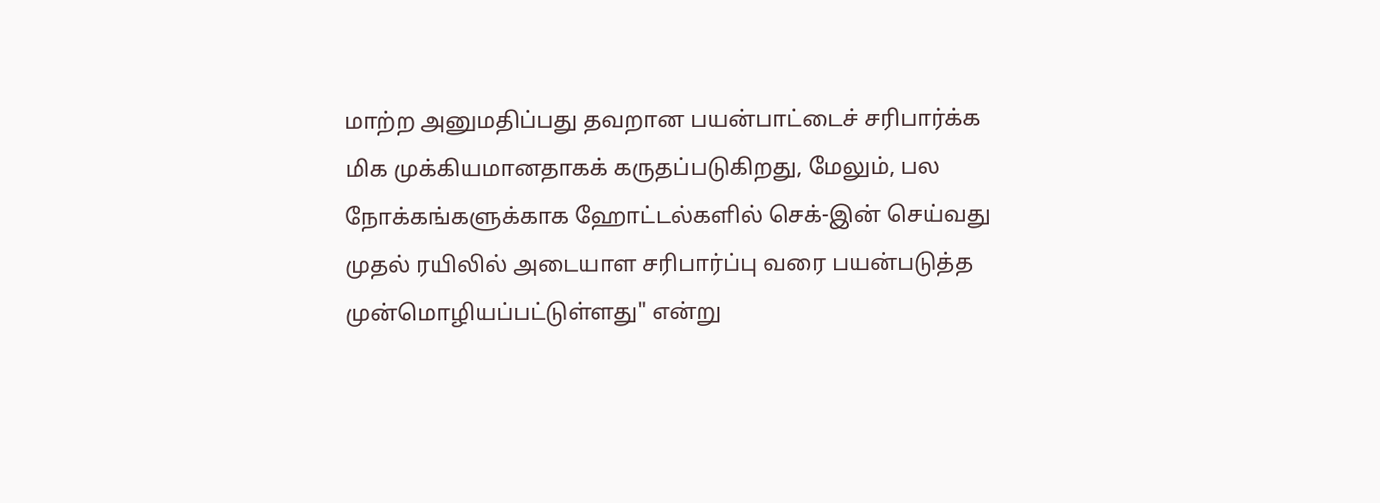மாற்ற அனுமதிப்பது தவறான பயன்பாட்டைச் சரிபார்க்க மிக முக்கியமானதாகக் கருதப்படுகிறது, மேலும், பல நோக்கங்களுக்காக ஹோட்டல்களில் செக்-இன் செய்வது முதல் ரயிலில் அடையாள சரிபார்ப்பு வரை பயன்படுத்த முன்மொழியப்பட்டுள்ளது" என்று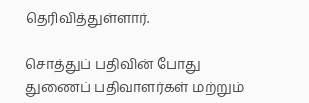தெரிவித்துள்ளார்.

சொத்துப் பதிவின் போது துணைப் பதிவாளர்கள் மற்றும்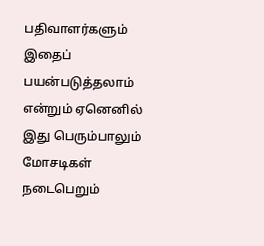பதிவாளர்களும் இதைப் பயன்படுத்தலாம் என்றும் ஏனெனில் இது பெரும்பாலும் மோசடிகள் நடைபெறும்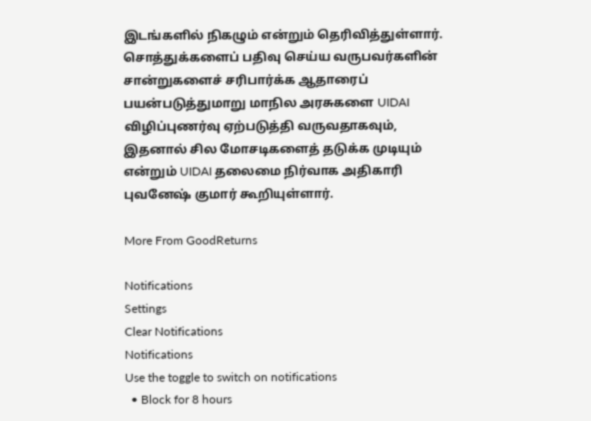இடங்களில் நிகழும் என்றும் தெரிவித்துள்ளார். சொத்துக்களைப் பதிவு செய்ய வருபவர்களின் சான்றுகளைச் சரிபார்க்க ஆதாரைப் பயன்படுத்துமாறு மாநில அரசுகளை UIDAI விழிப்புணர்வு ஏற்படுத்தி வருவதாகவும், இதனால் சில மோசடிகளைத் தடுக்க முடியும் என்றும் UIDAI தலைமை நிர்வாக அதிகாரி புவனேஷ் குமார் கூறியுள்ளார்.

More From GoodReturns

Notifications
Settings
Clear Notifications
Notifications
Use the toggle to switch on notifications
  • Block for 8 hours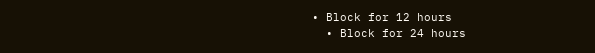• Block for 12 hours
  • Block for 24 hours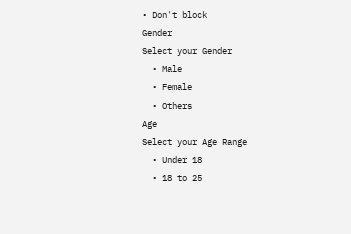• Don't block
Gender
Select your Gender
  • Male
  • Female
  • Others
Age
Select your Age Range
  • Under 18
  • 18 to 25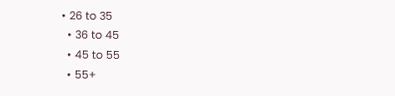• 26 to 35
  • 36 to 45
  • 45 to 55
  • 55+